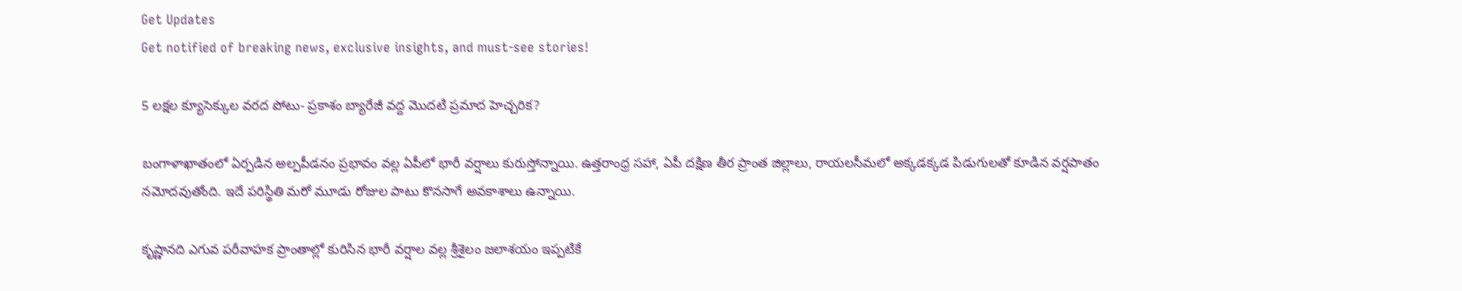Get Updates
Get notified of breaking news, exclusive insights, and must-see stories!

5 లక్షల క్యూసెక్కుల వరద పోటు- ప్రకాశం బ్యారేజీ వద్ద మొదటి ప్రమాద హెచ్చరిక?

బంగాళాఖాతంలో ఏర్పడిన అల్పపీడనం ప్రభావం వల్ల ఏపీలో భారీ వర్షాలు కురుస్తోన్నాయి. ఉత్తరాంధ్ర సహా, ఏపీ దక్షిణ తీర ప్రాంత జిల్లాలు, రాయలసీమలో అక్కడక్కడ పిడుగులతో కూడిన వర్షపాతం నమోదవుతోంది. ఇదే పరిస్థితి మరో మూడు రోజుల పాటు కొనసాగే అవకాశాలు ఉన్నాయి.

కృష్ణానది ఎగువ పరీవాహక ప్రాంతాల్లో కురిసిన భారీ వర్షాల వల్ల శ్రీశైలం జలాశయం ఇప్పటికే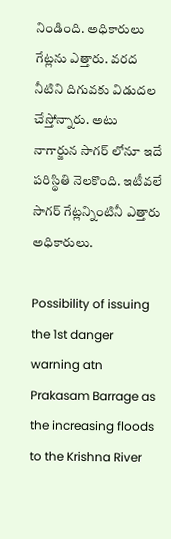నిండింది. అధికారులు గేట్లను ఎత్తారు. వరద నీటిని దిగువకు విడుదల చేస్తోన్నారు. అటు నాగార్జున సాగర్ లోనూ ఇదే పరిస్థితి నెలకొంది. ఇటీవలే సాగర్ గేట్లన్నింటినీ ఎత్తారు అధికారులు.

Possibility of issuing the 1st danger warning atn Prakasam Barrage as the increasing floods to the Krishna River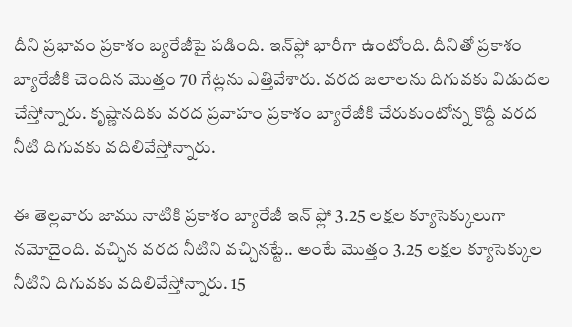దీని ప్రభావం ప్రకాశం బ్యరేజీపై పడింది. ఇన్‌ఫ్లో భారీగా ఉంటోంది. దీనితో ప్రకాశం బ్యారేజీకి చెందిన మొత్తం 70 గేట్లను ఎత్తివేశారు. వరద జలాలను దిగువకు విడుదల చేస్తోన్నారు. కృష్ణానదికు వరద ప్రవాహం ప్రకాశం బ్యారేజీకి చేరుకుంటోన్న కొద్దీ వరద నీటి దిగువకు వదిలివేస్తోన్నారు.

ఈ తెల్లవారు జాము నాటికి ప్రకాశం బ్యారేజీ ఇన్ ఫ్లో 3.25 లక్షల క్యూసెక్కులుగా నమోదైంది. వచ్చిన వరద నీటిని వచ్చినట్టే.. అంటే మొత్తం 3.25 లక్షల క్యూసెక్కుల నీటిని దిగువకు వదిలివేస్తోన్నారు. 15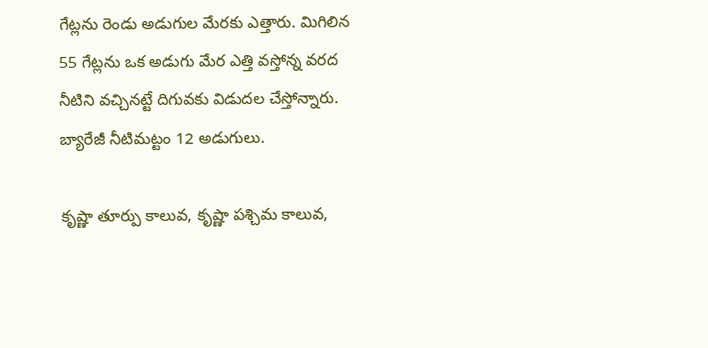గేట్లను రెండు అడుగుల మేరకు ఎత్తారు. మిగిలిన 55 గేట్లను ఒక అడుగు మేర ఎత్తి వస్తోన్న వరద నీటిని వచ్చినట్టే దిగువకు విడుదల చేస్తోన్నారు. బ్యారేజీ నీటిమట్టం 12 అడుగులు.

కృష్ణా తూర్పు కాలువ, కృష్ణా పశ్చిమ కాలువ,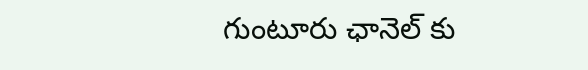గుంటూరు ఛానెల్ కు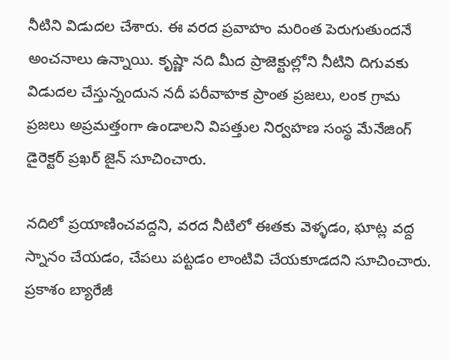నీటిని విడుదల చేశారు. ఈ వరద ప్రవాహం మరింత పెరుగుతుందనే అంచనాలు ఉన్నాయి. కృష్ణా నది మీద ప్రాజెక్టుల్లోని నీటిని దిగువకు విడుదల చేస్తున్నందున నదీ పరీవాహక ప్రాంత ప్రజలు, లంక గ్రామ ప్రజలు అప్రమత్తంగా ఉండాలని విపత్తుల నిర్వహణ సంస్థ మేనేజింగ్ డైరెక్టర్ ప్రఖర్ జైన్ సూచించారు.

నదిలో ప్రయాణించవద్దని, వరద నీటిలో ఈతకు వెళ్ళడం, ఘాట్ల వద్ద స్నానం చేయడం, చేపలు పట్టడం లాంటివి చేయకూడదని సూచించారు. ప్రకాశం బ్యారేజీ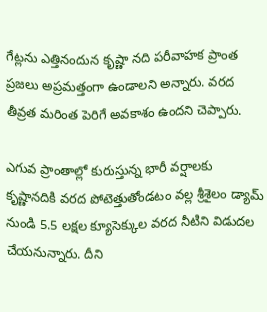గేట్లను ఎత్తినందున కృష్ణా నది పరీవాహక ప్రాంత ప్రజలు అప్రమత్తంగా ఉండాలని అన్నారు. వరద తీవ్రత మరింత పెరిగే అవకాశం ఉందని చెప్పారు.

ఎగువ ప్రాంతాల్లో కురుస్తున్న భారీ వర్షాలకు కృష్ణానదికి వరద పోటెత్తుతోండటం వల్ల శ్రీశైలం డ్యామ్ నుండి 5.5 లక్షల క్యూసెక్కుల వరద నీటిని విడుదల చేయనున్నారు. దీని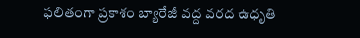ఫలితంగా ప్రకాశం బ్యారేజీ వద్ద వరద ఉధృతి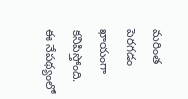మరింత పెరగడం ఖాయంగా కనిపిస్తోంది. ఈ నేపథ్యంలో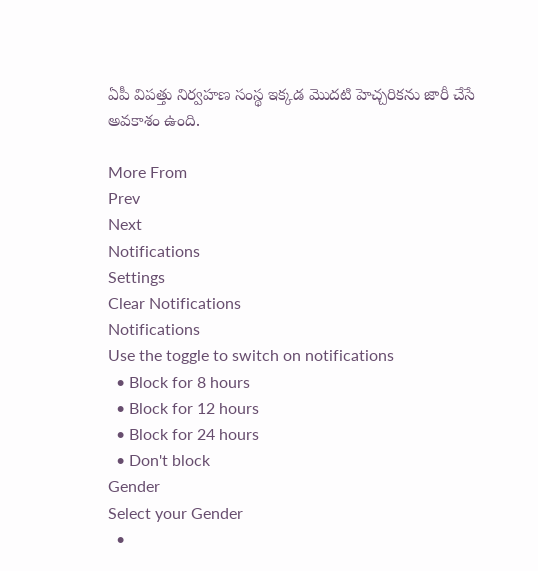ఏపీ విపత్తు నిర్వహణ సంస్థ ఇక్కడ మొదటి హెచ్చరికను జారీ చేసే అవకాశం ఉంది.

More From
Prev
Next
Notifications
Settings
Clear Notifications
Notifications
Use the toggle to switch on notifications
  • Block for 8 hours
  • Block for 12 hours
  • Block for 24 hours
  • Don't block
Gender
Select your Gender
  •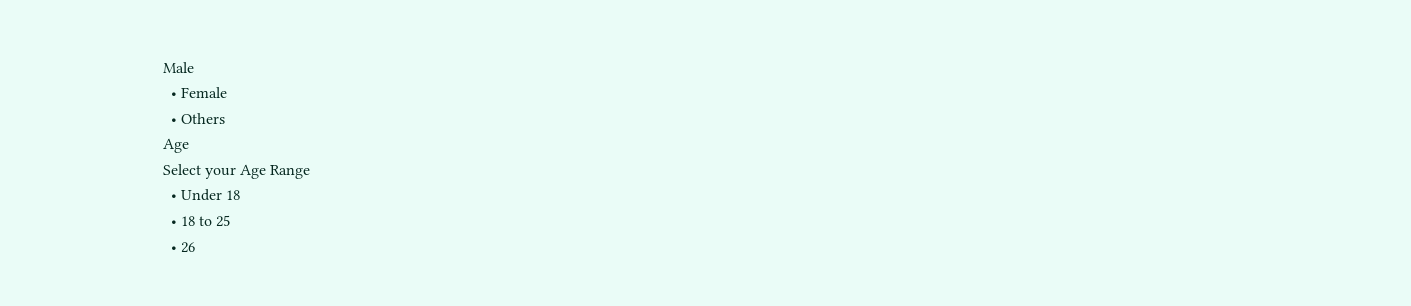Male
  • Female
  • Others
Age
Select your Age Range
  • Under 18
  • 18 to 25
  • 26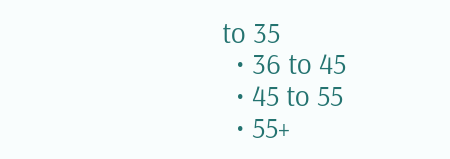to 35
  • 36 to 45
  • 45 to 55
  • 55+